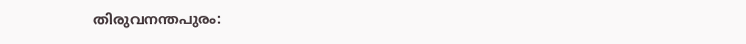തിരുവനന്തപുരം: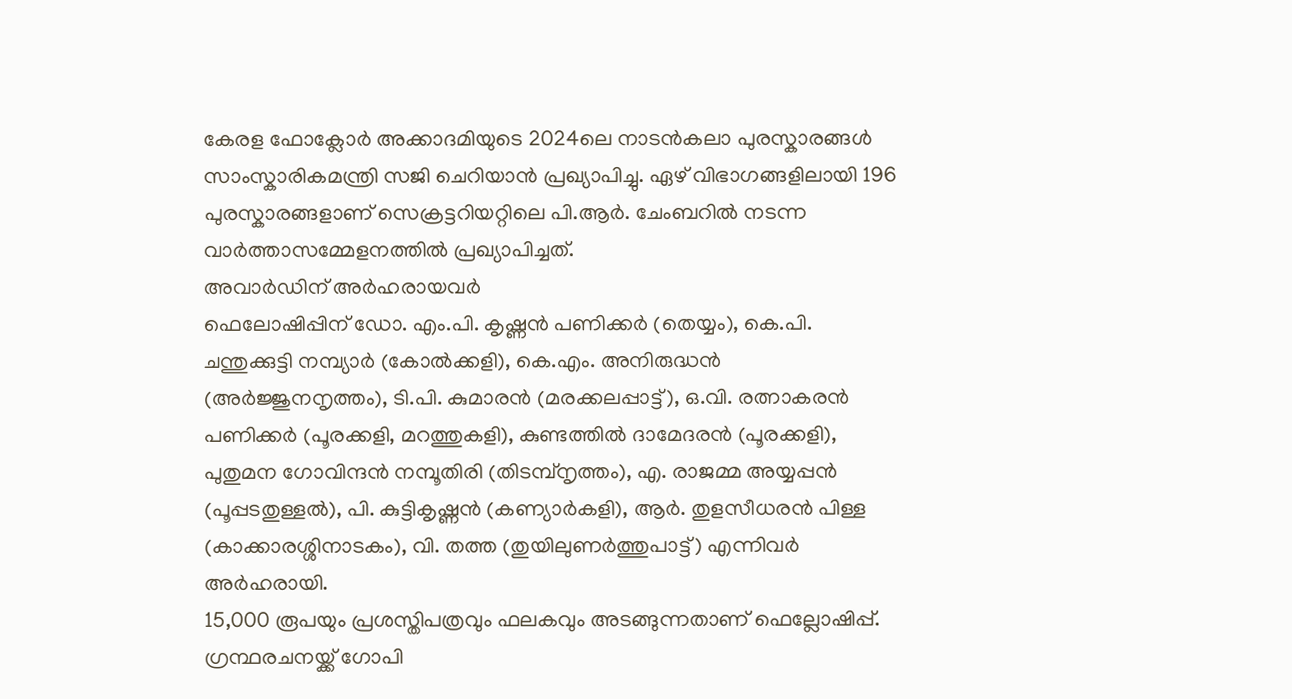കേരള ഫോക്ലോർ അക്കാദമിയുടെ 2024ലെ നാടൻകലാ പുരസ്കാരങ്ങൾ സാംസ്കാരികമന്ത്രി സജി ചെറിയാൻ പ്രഖ്യാപിച്ചു. ഏഴ് വിഭാഗങ്ങളിലായി 196 പുരസ്കാരങ്ങളാണ് സെക്രട്ടറിയറ്റിലെ പി.ആർ. ചേംബറിൽ നടന്ന വാർത്താസമ്മേളനത്തിൽ പ്രഖ്യാപിച്ചത്.
അവാർഡിന് അർഹരായവർ
ഫെലോഷിപ്പിന് ഡോ. എം.പി. കൃഷ്ണൻ പണിക്കർ (തെയ്യം), കെ.പി. ചന്തുക്കുട്ടി നമ്പ്യാർ (കോൽക്കളി), കെ.എം. അനിരുദ്ധൻ (അർജ്ജുനനൃത്തം), ടി.പി. കുമാരൻ (മരക്കലപ്പാട്ട്), ഒ.വി. രത്നാകരൻ പണിക്കർ (പൂരക്കളി, മറത്തുകളി), കുണ്ടത്തിൽ ദാമേദരൻ (പൂരക്കളി), പുതുമന ഗോവിന്ദൻ നമ്പൂതിരി (തിടമ്പ്നൃത്തം), എ. രാജമ്മ അയ്യപ്പൻ (പൂപ്പടതുള്ളൽ), പി. കുട്ടികൃഷ്ണൻ (കണ്യാർകളി), ആർ. തുളസീധരൻ പിള്ള (കാക്കാരശ്ശിനാടകം), വി. തത്ത (തുയിലുണർത്തുപാട്ട്) എന്നിവർ അർഹരായി.
15,000 രൂപയും പ്രശസ്തിപത്രവും ഫലകവും അടങ്ങുന്നതാണ് ഫെല്ലോഷിപ്പ്. ഗ്രന്ഥരചനയ്ക്ക് ഗോപി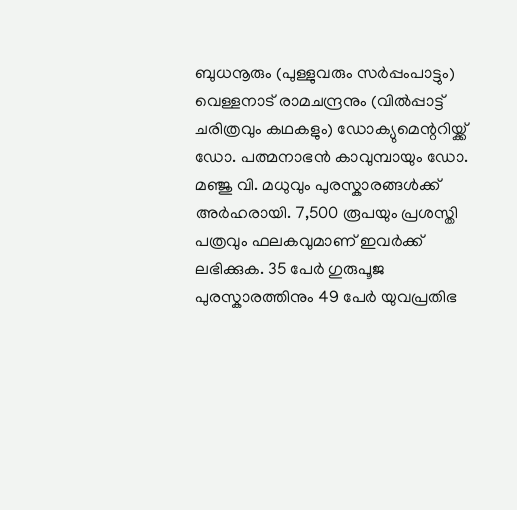ബുധനൂരും (പുള്ളുവരും സർപ്പംപാട്ടും) വെള്ളനാട് രാമചന്ദ്രനും (വിൽപ്പാട്ട് ചരിത്രവും കഥകളും) ഡോക്യുമെന്ററിയ്ക്ക് ഡോ. പത്മനാഭൻ കാവുമ്പായും ഡോ. മഞ്ജു വി. മധുവും പുരസ്കാരങ്ങൾക്ക് അർഹരായി. 7,500 രൂപയും പ്രശസ്തി പത്രവും ഫലകവുമാണ് ഇവർക്ക് ലഭിക്കുക. 35 പേർ ഗുരുപൂജ പുരസ്കാരത്തിനും 49 പേർ യുവപ്രതിഭ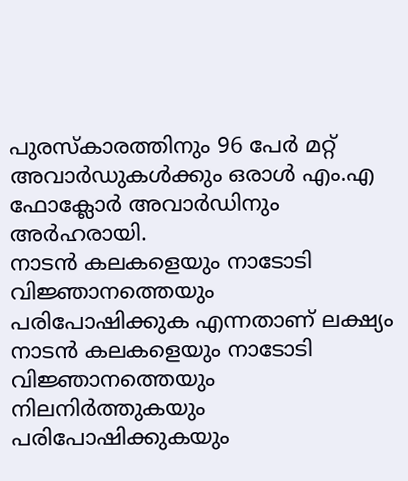പുരസ്കാരത്തിനും 96 പേർ മറ്റ് അവാർഡുകൾക്കും ഒരാൾ എം.എ ഫോക്ലോർ അവാർഡിനും അർഹരായി.
നാടൻ കലകളെയും നാടോടി വിജ്ഞാനത്തെയും പരിപോഷിക്കുക എന്നതാണ് ലക്ഷ്യം
നാടൻ കലകളെയും നാടോടി വിജ്ഞാനത്തെയും നിലനിർത്തുകയും പരിപോഷിക്കുകയും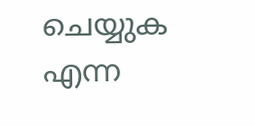ചെയ്യുക എന്ന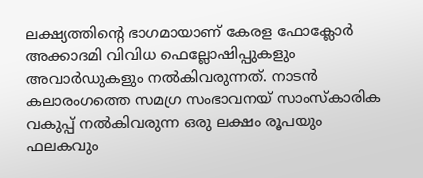ലക്ഷ്യത്തിന്റെ ഭാഗമായാണ് കേരള ഫോക്ലോർ അക്കാദമി വിവിധ ഫെല്ലോഷിപ്പുകളും അവാർഡുകളും നൽകിവരുന്നത്. നാടൻ കലാരംഗത്തെ സമഗ്ര സംഭാവനയ് സാംസ്കാരിക വകുപ്പ് നൽകിവരുന്ന ഒരു ലക്ഷം രൂപയും ഫലകവും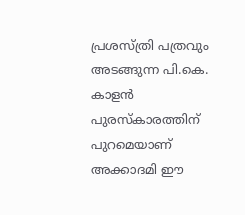പ്രശസ്ത്രി പത്രവും അടങ്ങുന്ന പി.കെ. കാളൻ പുരസ്കാരത്തിന് പുറമെയാണ് അക്കാദമി ഈ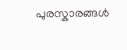പുരസ്കാരങ്ങൾ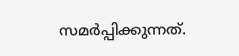സമർപ്പിക്കുന്നത്.